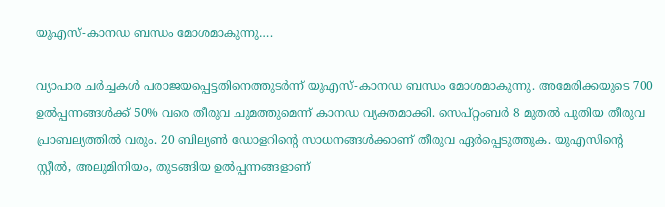യുഎസ്-കാനഡ ബന്ധം മോശമാകുന്നു….

വ്യാപാര ചര്‍ച്ചകള്‍ പരാജയപ്പെട്ടതിനെത്തുടര്‍ന്ന് യുഎസ്-കാനഡ ബന്ധം മോശമാകുന്നു. അമേരിക്കയുടെ 700 ഉല്‍പ്പന്നങ്ങള്‍ക്ക് 50% വരെ തീരുവ ചുമത്തുമെന്ന് കാനഡ വ്യക്തമാക്കി. സെപ്റ്റംബര്‍ 8 മുതല്‍ പുതിയ തീരുവ പ്രാബല്യത്തില്‍ വരും. 20 ബില്യണ്‍ ഡോളറിന്റെ സാധനങ്ങള്‍ക്കാണ് തീരുവ ഏര്‍പ്പെടുത്തുക. യുഎസിന്റെ സ്റ്റീല്‍, അലുമിനിയം, തുടങ്ങിയ ഉല്‍പ്പന്നങ്ങളാണ്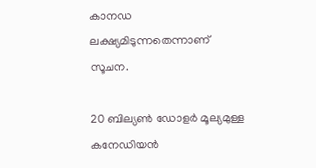കാനഡ ലക്ഷ്യമിടുന്നതെന്നാണ് സൂചന.

20 ബില്യണ്‍ ഡോളര്‍ മൂല്യമുള്ള കനേഡിയന്‍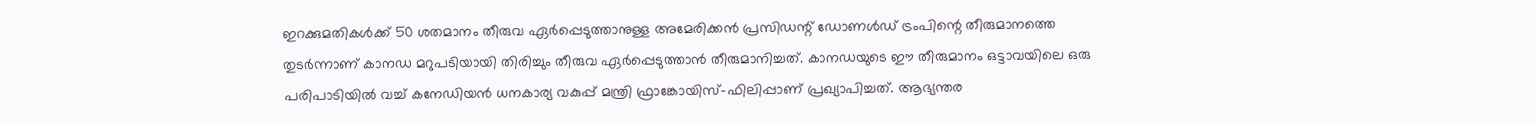ഇറക്കുമതികള്‍ക്ക് 50 ശതമാനം തീരുവ ഏര്‍പ്പെടുത്താനുള്ള അമേരിക്കന്‍ പ്രസിഡന്റ് ഡോണള്‍ഡ് ട്രംപിന്റെ തീരുമാനത്തെ തുടര്‍ന്നാണ് കാനഡ മറുപടിയായി തിരിച്ചും തീരുവ ഏര്‍പ്പെടുത്താന്‍ തീരുമാനിച്ചത്. കാനഡയുടെ ഈ തീരുമാനം ഒട്ടാവയിലെ ഒരു പരിപാടിയില്‍ വച്ച് കനേഡിയന്‍ ധനകാര്യ വകുപ്പ് മന്ത്രി ഫ്രാങ്കോയിസ്-ഫിലിപ്പാണ് പ്രഖ്യാപിച്ചത്. ആഭ്യന്തര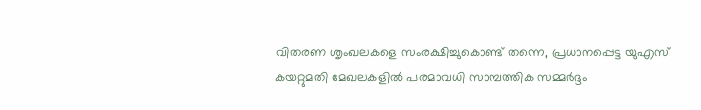വിതരണ ശൃംഖലകളെ സംരക്ഷിച്ചുകൊണ്ട് തന്നെ, പ്രധാനപ്പെട്ട യുഎസ് കയറ്റുമതി മേഖലകളില്‍ പരമാവധി സാമ്പത്തിക സമ്മര്‍ദ്ദം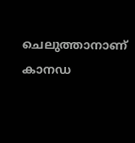ചെലുത്താനാണ് കാനഡ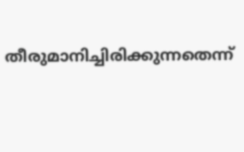തീരുമാനിച്ചിരിക്കുന്നതെന്ന്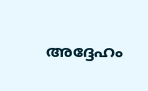അദ്ദേഹം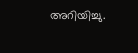അറിയിച്ചു.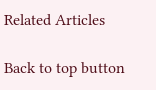Related Articles

Back to top button